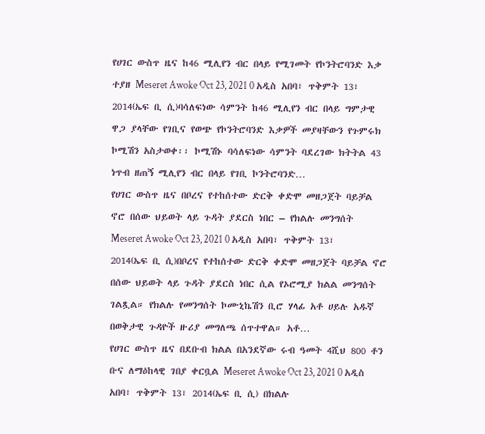የሀገር ውስጥ ዜና ከ46 ሚሊየን ብር በላይ የሚገመት የኮንትሮባንድ እቃ ተያዘ Meseret Awoke Oct 23, 2021 0 አዲስ አበባ፣ ጥቅምት 13፣ 2014(ኤፍ ቢ ሲ)ባሳለፍነው ሳምንት ከ46 ሚሊየን ብር በላይ ግምታዊ ዋጋ ያላቸው የገቢና የወጭ የኮንትሮባንድ እቃዎች መያዛቸውን የጉምሩክ ኮሚሽን አስታወቀ፡፡ ኮሚሽኑ ባሳለፍነው ሳምንት ባደረገው ክትትል 43 ነጥብ ዘጠኝ ሚሊየን ብር በላይ የገቢ ኮንትሮባንድ…
የሀገር ውስጥ ዜና በቦረና የተከሰተው ድርቅ ቀድሞ መዘጋጀት ባይቻል ኖሮ በሰው ህይወት ላይ ጉዳት ያደርስ ነበር – የክልሉ መንግሰት Meseret Awoke Oct 23, 2021 0 አዲስ አበባ፣ ጥቅምት 13፣ 2014(ኤፍ ቢ ሲ)በቦረና የተከሰተው ድርቅ ቀድሞ መዘጋጀት ባይቻል ኖሮ በሰው ህይወት ላይ ጉዳት ያደርስ ነበር ሲል የኦሮሚያ ክልል መንግሰት ገልጿል። የክልሉ የመንግሰት ኮሙኒኬሽን ቢሮ ሃላፊ አቶ ሀይሉ አዱኛ በወቅታዊ ጉዳዮች ዙሪያ መግለጫ ሰጥተዋል። አቶ…
የሀገር ውስጥ ዜና በደቡብ ክልል በአንደኛው ሩብ ዓመት 4ሺህ 800 ቶን ቡና ለማዕከላዊ ገበያ ቀርቧል Meseret Awoke Oct 23, 2021 0 አዲስ አበባ፣ ጥቅምት 13፣ 2014(ኤፍ ቢ ሲ) በክልሉ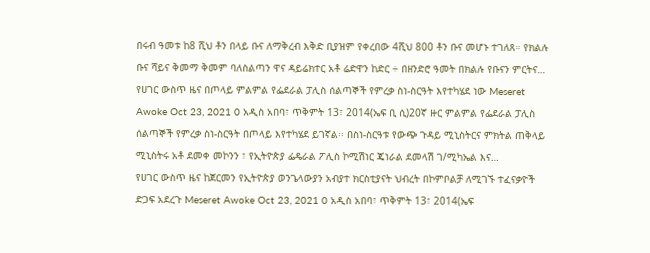በሩብ ዓመቱ ከ8 ሺህ ቶን በላይ ቡና ለማቅረብ እቅድ ቢያዝም የቀረበው 4ሺህ 800 ቶን ቡና መሆኑ ተገለጸ። የክልሉ ቡና ሻይና ቅመማ ቅመም ባለስልጣን ዋና ዳይሬክተር አቶ ሬድዋን ከድር ÷ በዘንድሮ ዓመት በክልሉ የቡናን ምርትና…
የሀገር ውስጥ ዜና በጦላይ ምልምል የፌደራል ፓሊስ ሰልጣኞች የምረቃ ስነ-ስርዓት እየተካሄደ ነው Meseret Awoke Oct 23, 2021 0 አዲስ አበባ፣ ጥቅምት 13፣ 2014(ኤፍ ቢ ሲ)20ኛ ዙር ምልምል የፌደራል ፓሊስ ሰልጣኞች የምረቃ ስነ-ስርዓት በጦላይ እየተካሄደ ይገኛል፡፡ በስነ-ስርዓቱ የውጭ ጉዳይ ሚኒስትርና ምክትል ጠቅላይ ሚኒስትሩ አቶ ደመቀ መኮንን ፣ የኢትዮጵያ ፌዴራል ፖሊስ ኮሚሽነር ጄነራል ደመላሽ ገ/ሚካኤል እና…
የሀገር ውስጥ ዜና ከጀርመን የኢትዮጵያ ወንጌላውያን አብያተ ክርስቲያናት ህብረት በኮምቦልቻ ለሚገኙ ተፈናቃዮች ድጋፍ አደረጉ Meseret Awoke Oct 23, 2021 0 አዲስ አበባ፣ ጥቅምት 13፣ 2014(ኤፍ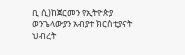ቢ ሲ)ከጀርመን የኢትዮጵያ ወንጌላውያን አብያተ ክርስቲያናት ህብረት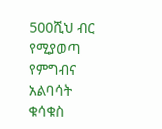500ሺህ ብር የሚያወጣ የምግብና አልባሳት ቁሳቁስ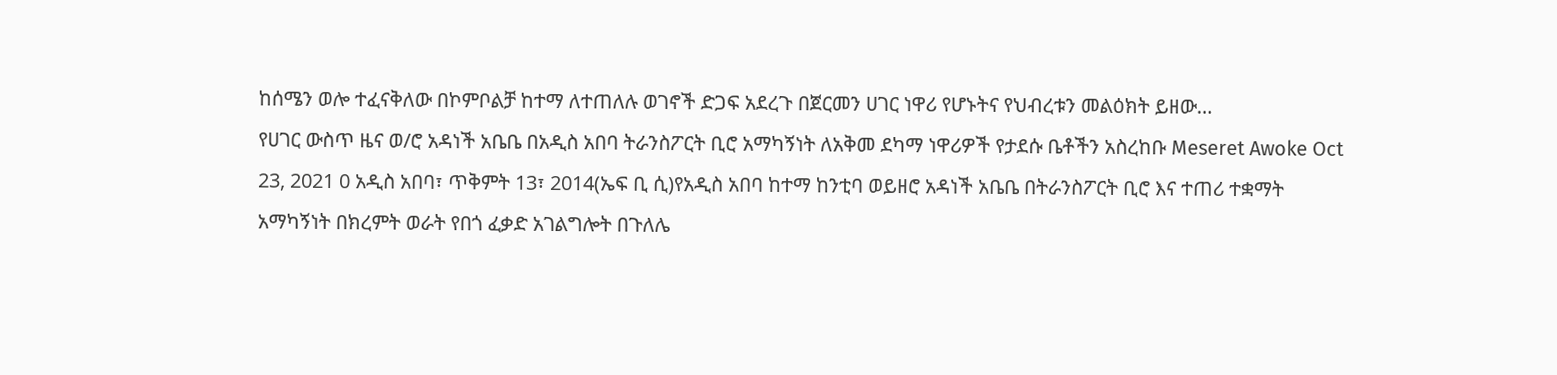ከሰሜን ወሎ ተፈናቅለው በኮምቦልቻ ከተማ ለተጠለሉ ወገኖች ድጋፍ አደረጉ በጀርመን ሀገር ነዋሪ የሆኑትና የህብረቱን መልዕክት ይዘው…
የሀገር ውስጥ ዜና ወ/ሮ አዳነች አቤቤ በአዲስ አበባ ትራንስፖርት ቢሮ አማካኝነት ለአቅመ ደካማ ነዋሪዎች የታደሱ ቤቶችን አስረከቡ Meseret Awoke Oct 23, 2021 0 አዲስ አበባ፣ ጥቅምት 13፣ 2014(ኤፍ ቢ ሲ)የአዲስ አበባ ከተማ ከንቲባ ወይዘሮ አዳነች አቤቤ በትራንስፖርት ቢሮ እና ተጠሪ ተቋማት አማካኝነት በክረምት ወራት የበጎ ፈቃድ አገልግሎት በጉለሌ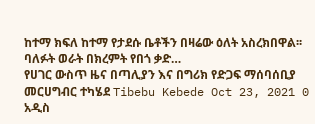ከተማ ክፍለ ከተማ የታደሱ ቤቶችን በዛሬው ዕለት አስረክበዋል፡፡ ባለፉት ወራት በክረምት የበጎ ቃድ…
የሀገር ውስጥ ዜና በጣሊያን እና በግሪክ የድጋፍ ማሰባሰቢያ መርሀግብር ተካሄደ Tibebu Kebede Oct 23, 2021 0 አዲስ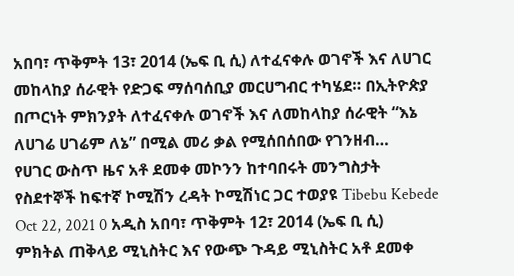አበባ፣ ጥቅምት 13፣ 2014 (ኤፍ ቢ ሲ) ለተፈናቀሉ ወገኖች እና ለሀገር መከላከያ ሰራዊት የድጋፍ ማሰባሰቢያ መርሀግብር ተካሄደ። በኢትዮጵያ በጦርነት ምክንያት ለተፈናቀሉ ወገኖች እና ለመከላከያ ሰራዊት “እኔ ለሀገሬ ሀገሬም ለኔ” በሚል መሪ ቃል የሚሰበሰበው የገንዘብ…
የሀገር ውስጥ ዜና አቶ ደመቀ መኮንን ከተባበሩት መንግስታት የስደተኞች ከፍተኛ ኮሚሽን ረዳት ኮሚሽነር ጋር ተወያዩ Tibebu Kebede Oct 22, 2021 0 አዲስ አበባ፣ ጥቅምት 12፣ 2014 (ኤፍ ቢ ሲ) ምክትል ጠቅላይ ሚኒስትር እና የውጭ ጉዳይ ሚኒስትር አቶ ደመቀ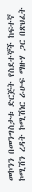መኮንን በመንግስታቱ ድርጅት የስደተኞች ከፍተኛ ኮሚሽን ረዳት ኮሚሽነር ራሁፍ ማዙሃ ጋር በጽህፈት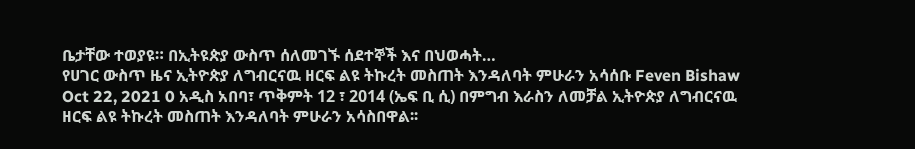ቤታቸው ተወያዩ። በኢትዩጵያ ውስጥ ሰለመገኙ ሰደተኞች እና በህወሓት…
የሀገር ውስጥ ዜና ኢትዮጵያ ለግብርናዉ ዘርፍ ልዩ ትኩረት መስጠት እንዳለባት ምሁራን አሳሰቡ Feven Bishaw Oct 22, 2021 0 አዲስ አበባ፣ ጥቅምት 12 ፣ 2014 (ኤፍ ቢ ሲ) በምግብ እራስን ለመቻል ኢትዮጵያ ለግብርናዉ ዘርፍ ልዩ ትኩረት መስጠት እንዳለባት ምሁራን አሳስበዋል፡፡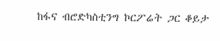ከፋና ብሮድካስቲንግ ኮርፖሬት ጋር ቆይታ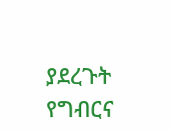ያደረጉት የግብርና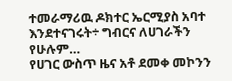ተመራማሪዉ ዶክተር ኤርሚያስ አባተ እንደተናገሩት÷ ግብርና ለሀገራችን የሁሉም…
የሀገር ውስጥ ዜና አቶ ደመቀ መኮንን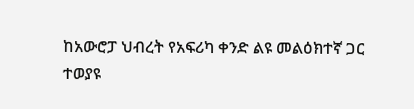ከአውሮፓ ህብረት የአፍሪካ ቀንድ ልዩ መልዕክተኛ ጋር ተወያዩ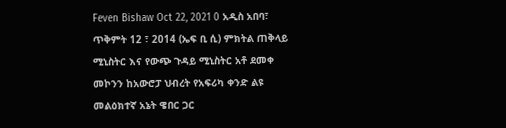Feven Bishaw Oct 22, 2021 0 አዲስ አበባ፣ ጥቅምት 12 ፣ 2014 (ኤፍ ቢ ሲ) ምክትል ጠቅላይ ሚኒስትር እና የውጭ ጉዳይ ሚኒስትር አቶ ደመቀ መኮንን ከአውሮፓ ህብረት የአፍሪካ ቀንድ ልዩ መልዕክተኛ አኔት ዌበር ጋር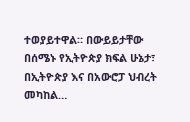ተወያይተዋል። በውይይታቸው በሰሜኑ የኢትዮጵያ ክፍል ሁኔታ፣ በኢትዮጵያ እና በአውሮፓ ህብረት መካከል…